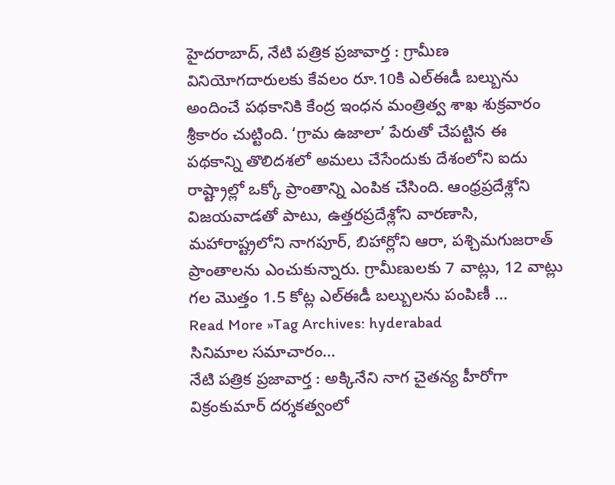హైదరాబాద్, నేటి పత్రిక ప్రజావార్త : గ్రామీణ వినియోగదారులకు కేవలం రూ.10కి ఎల్ఈడీ బల్బును అందించే పథకానికి కేంద్ర ఇంధన మంత్రిత్వ శాఖ శుక్రవారం శ్రీకారం చుట్టింది. ‘గ్రామ ఉజాలా’ పేరుతో చేపట్టిన ఈ పథకాన్ని తొలిదశలో అమలు చేసేందుకు దేశంలోని ఐదు రాష్ట్రాల్లో ఒక్కో ప్రాంతాన్ని ఎంపిక చేసింది. ఆంధ్రప్రదేశ్లోని విజయవాడతో పాటు, ఉత్తరప్రదేశ్లోని వారణాసి, మహారాష్ట్రలోని నాగపూర్, బిహార్లోని ఆరా, పశ్చిమగుజరాత్ ప్రాంతాలను ఎంచుకున్నారు. గ్రామీణులకు 7 వాట్లు, 12 వాట్లు గల మొత్తం 1.5 కోట్ల ఎల్ఈడీ బల్బులను పంపిణీ …
Read More »Tag Archives: hyderabad
సినిమాల సమాచారం…
నేటి పత్రిక ప్రజావార్త : అక్కినేని నాగ చైతన్య హీరోగా విక్రంకుమార్ దర్శకత్వంలో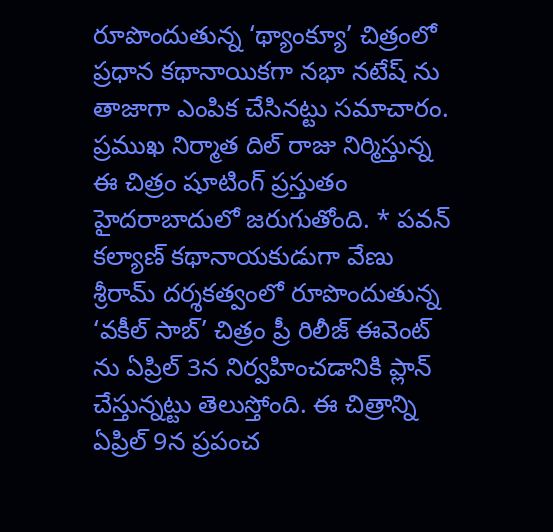రూపొందుతున్న ‘థ్యాంక్యూ’ చిత్రంలో ప్రధాన కథానాయికగా నభా నటేష్ ను తాజాగా ఎంపిక చేసినట్టు సమాచారం. ప్రముఖ నిర్మాత దిల్ రాజు నిర్మిస్తున్న ఈ చిత్రం షూటింగ్ ప్రస్తుతం హైదరాబాదులో జరుగుతోంది. * పవన్ కల్యాణ్ కథానాయకుడుగా వేణు శ్రీరామ్ దర్శకత్వంలో రూపొందుతున్న ‘వకీల్ సాబ్’ చిత్రం ప్రీ రిలీజ్ ఈవెంట్ ను ఏప్రిల్ 3న నిర్వహించడానికి ప్లాన్ చేస్తున్నట్టు తెలుస్తోంది. ఈ చిత్రాన్ని ఏప్రిల్ 9న ప్రపంచ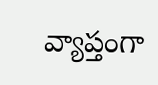వ్యాప్తంగా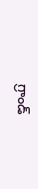గ్రాండ్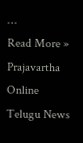…
Read More »
Prajavartha Online Telugu News